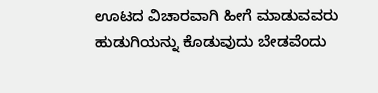ಊಟದ ವಿಚಾರವಾಗಿ ಹೀಗೆ ಮಾಡುವವರು ಹುಡುಗಿಯನ್ನು ಕೊಡುವುದು ಬೇಡವೆಂದು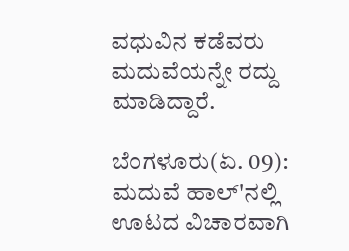ವಧುವಿನ ಕಡೆವರು ಮದುವೆಯನ್ನೇ ರದ್ದು ಮಾಡಿದ್ದಾರೆ.

ಬೆಂಗಳೂರು(ಏ. 09): ಮದುವೆ ಹಾಲ್'ನಲ್ಲಿ ಊಟದ ವಿಚಾರವಾಗಿ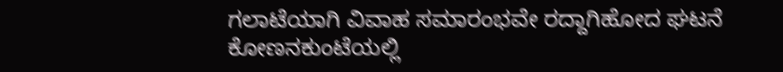ಗಲಾಟೆಯಾಗಿ ವಿವಾಹ ಸಮಾರಂಭವೇ ರದ್ದಾಗಿಹೋದ ಘಟನೆ ಕೋಣನಕುಂಟೆಯಲ್ಲಿ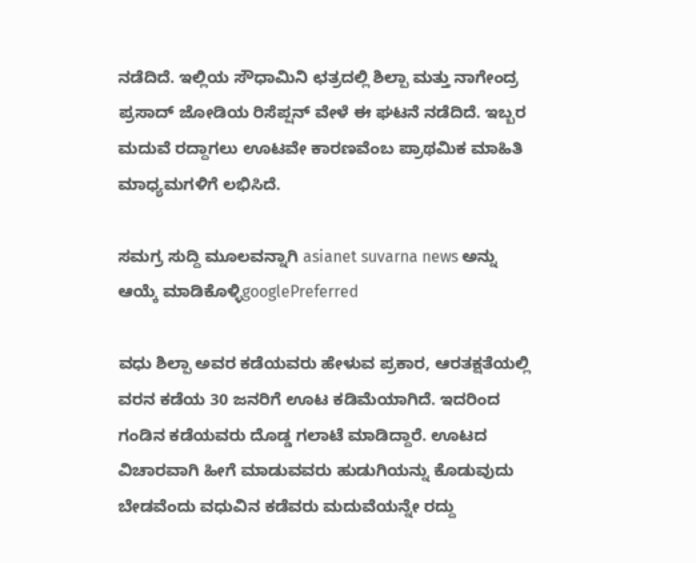ನಡೆದಿದೆ. ಇಲ್ಲಿಯ ಸೌಧಾಮಿನಿ ಛತ್ರದಲ್ಲಿ ಶಿಲ್ಪಾ ಮತ್ತು ನಾಗೇಂದ್ರ ಪ್ರಸಾದ್ ಜೋಡಿಯ ರಿಸೆಪ್ಷನ್ ವೇಳೆ ಈ ಘಟನೆ ನಡೆದಿದೆ. ಇಬ್ಬರ ಮದುವೆ ರದ್ದಾಗಲು ಊಟವೇ ಕಾರಣವೆಂಬ ಪ್ರಾಥಮಿಕ ಮಾಹಿತಿ ಮಾಧ್ಯಮಗಳಿಗೆ ಲಭಿಸಿದೆ.

ಸಮಗ್ರ ಸುದ್ದಿ ಮೂಲವನ್ನಾಗಿ asianet suvarna news ಅನ್ನು ಆಯ್ಕೆ ಮಾಡಿಕೊಳ್ಳಿgooglePreferred

ವಧು ಶಿಲ್ಪಾ ಅವರ ಕಡೆಯವರು ಹೇಳುವ ಪ್ರಕಾರ, ಆರತಕ್ಷತೆಯಲ್ಲಿ ವರನ ಕಡೆಯ 30 ಜನರಿಗೆ ಊಟ ಕಡಿಮೆಯಾಗಿದೆ. ಇದರಿಂದ ಗಂಡಿನ ಕಡೆಯವರು ದೊಡ್ಡ ಗಲಾಟೆ ಮಾಡಿದ್ದಾರೆ. ಊಟದ ವಿಚಾರವಾಗಿ ಹೀಗೆ ಮಾಡುವವರು ಹುಡುಗಿಯನ್ನು ಕೊಡುವುದು ಬೇಡವೆಂದು ವಧುವಿನ ಕಡೆವರು ಮದುವೆಯನ್ನೇ ರದ್ದು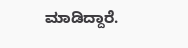ಮಾಡಿದ್ದಾರೆ.